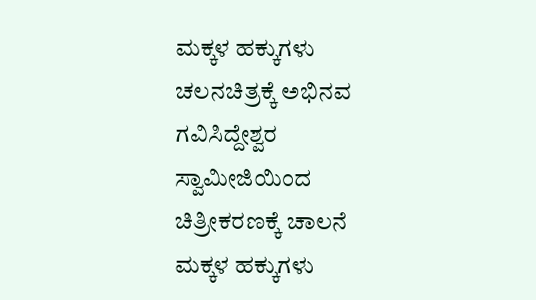ಮಕ್ಕಳ ಹಕ್ಕುಗಳು ಚಲನಚಿತ್ರಕ್ಕೆ ಅಭಿನವ ಗವಿಸಿದ್ದೇಶ್ವರ ಸ್ವಾಮೀಜಿಯಿಂದ ಚಿತ್ರೀಕರಣಕ್ಕೆ ಚಾಲನೆ
ಮಕ್ಕಳ ಹಕ್ಕುಗಳು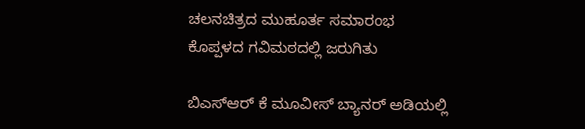ಚಲನಚಿತ್ರದ ಮುಹೂರ್ತ ಸಮಾರಂಭ ಕೊಪ್ಪಳದ ಗವಿಮಠದಲ್ಲಿ ಜರುಗಿತು

ಬಿಎಸ್ಆರ್ ಕೆ ಮೂವೀಸ್ ಬ್ಯಾನರ್ ಅಡಿಯಲ್ಲಿ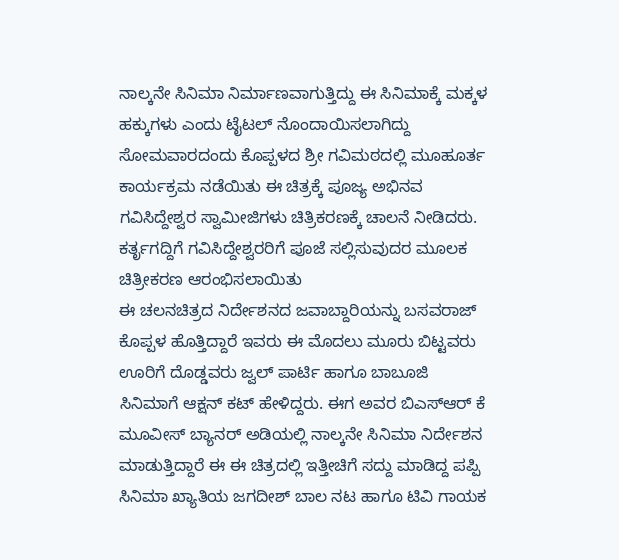ನಾಲ್ಕನೇ ಸಿನಿಮಾ ನಿರ್ಮಾಣವಾಗುತ್ತಿದ್ದು ಈ ಸಿನಿಮಾಕ್ಕೆ ಮಕ್ಕಳ ಹಕ್ಕುಗಳು ಎಂದು ಟೈಟಲ್ ನೊಂದಾಯಿಸಲಾಗಿದ್ದು ಸೋಮವಾರದಂದು ಕೊಪ್ಪಳದ ಶ್ರೀ ಗವಿಮಠದಲ್ಲಿ ಮೂಹೂರ್ತ ಕಾರ್ಯಕ್ರಮ ನಡೆಯಿತು ಈ ಚಿತ್ರಕ್ಕೆ ಪೂಜ್ಯ ಅಭಿನವ ಗವಿಸಿದ್ದೇಶ್ವರ ಸ್ವಾಮೀಜಿಗಳು ಚಿತ್ರಿಕರಣಕ್ಕೆ ಚಾಲನೆ ನೀಡಿದರು. ಕರ್ತೃಗದ್ದಿಗೆ ಗವಿಸಿದ್ದೇಶ್ವರರಿಗೆ ಪೂಜೆ ಸಲ್ಲಿಸುವುದರ ಮೂಲಕ ಚಿತ್ರೀಕರಣ ಆರಂಭಿಸಲಾಯಿತು
ಈ ಚಲನಚಿತ್ರದ ನಿರ್ದೇಶನದ ಜವಾಬ್ದಾರಿಯನ್ನು ಬಸವರಾಜ್ ಕೊಪ್ಪಳ ಹೊತ್ತಿದ್ದಾರೆ ಇವರು ಈ ಮೊದಲು ಮೂರು ಬಿಟ್ಟವರು ಊರಿಗೆ ದೊಡ್ಡವರು ಜ್ವಲ್ ಪಾರ್ಟಿ ಹಾಗೂ ಬಾಬೂಜಿ ಸಿನಿಮಾಗೆ ಆಕ್ಷನ್ ಕಟ್ ಹೇಳಿದ್ದರು. ಈಗ ಅವರ ಬಿಎಸ್ಆರ್ ಕೆ ಮೂವೀಸ್ ಬ್ಯಾನರ್ ಅಡಿಯಲ್ಲಿ ನಾಲ್ಕನೇ ಸಿನಿಮಾ ನಿರ್ದೇಶನ ಮಾಡುತ್ತಿದ್ದಾರೆ ಈ ಈ ಚಿತ್ರದಲ್ಲಿ ಇತ್ತೀಚಿಗೆ ಸದ್ದು ಮಾಡಿದ್ದ ಪಪ್ಪಿ ಸಿನಿಮಾ ಖ್ಯಾತಿಯ ಜಗದೀಶ್ ಬಾಲ ನಟ ಹಾಗೂ ಟಿವಿ ಗಾಯಕ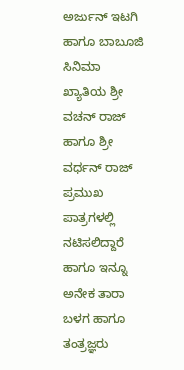ಅರ್ಜುನ್ ಇಟಗಿ ಹಾಗೂ ಬಾಬೂಜಿ ಸಿನಿಮಾ ಖ್ಯಾತಿಯ ಶ್ರೀ ವಚನ್ ರಾಜ್ ಹಾಗೂ ಶ್ರೀ ವರ್ಧನ್ ರಾಜ್ ಪ್ರಮುಖ ಪಾತ್ರಗಳಲ್ಲಿ ನಟಿಸಲಿದ್ದಾರೆ ಹಾಗೂ ಇನ್ನೂ ಅನೇಕ ತಾರಾ ಬಳಗ ಹಾಗೂ ತಂತ್ರಜ್ಞರು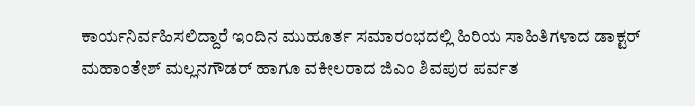ಕಾರ್ಯನಿರ್ವಹಿಸಲಿದ್ದಾರೆ ಇಂದಿನ ಮುಹೂರ್ತ ಸಮಾರಂಭದಲ್ಲಿ ಹಿರಿಯ ಸಾಹಿತಿಗಳಾದ ಡಾಕ್ಟರ್ ಮಹಾಂತೇಶ್ ಮಲ್ಲನಗೌಡರ್ ಹಾಗೂ ವಕೀಲರಾದ ಜಿಎಂ ಶಿವಪುರ ಪರ್ವತ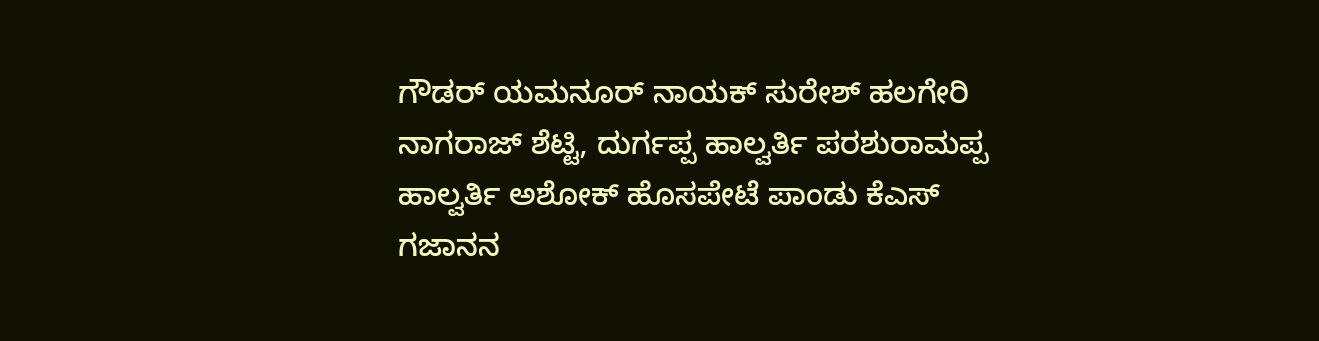ಗೌಡರ್ ಯಮನೂರ್ ನಾಯಕ್ ಸುರೇಶ್ ಹಲಗೇರಿ ನಾಗರಾಜ್ ಶೆಟ್ಟಿ, ದುರ್ಗಪ್ಪ ಹಾಲ್ವರ್ತಿ ಪರಶುರಾಮಪ್ಪ ಹಾಲ್ವರ್ತಿ ಅಶೋಕ್ ಹೊಸಪೇಟೆ ಪಾಂಡು ಕೆಎಸ್ ಗಜಾನನ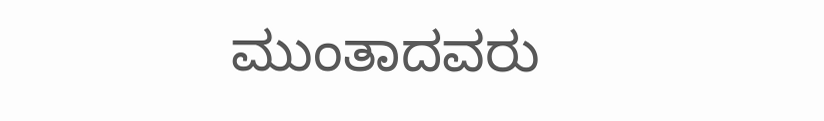ಮುಂತಾದವರು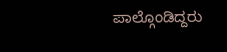ಪಾಲ್ಗೊಂಡಿದ್ದರು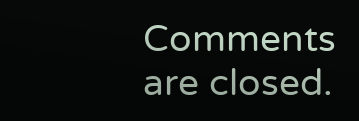Comments are closed.